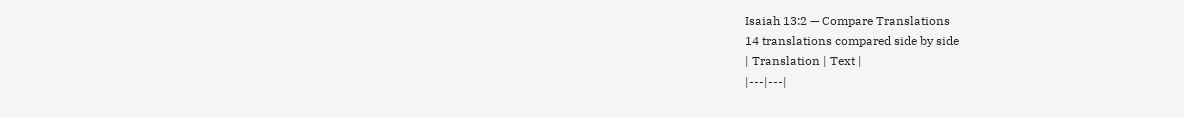Isaiah 13:2 — Compare Translations
14 translations compared side by side
| Translation | Text |
|---|---|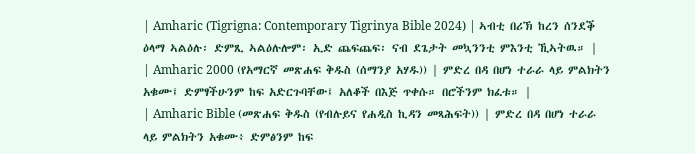| Amharic (Tigrigna: Contemporary Tigrinya Bible 2024) | ኣብቲ በሪኽ ከረን ሰንደቕ ዕላማ ኣልዕሉ፡ ድምጺ ኣልዕሉሎም፡ ኢድ ጨፍጨፍ፡ ናብ ደጌታት መኳንንቲ ምእንቲ ኺኣትዉ። |
| Amharic 2000 (የአማርኛ መጽሐፍ ቅዱስ (ሰማንያ አሃዱ)) | ምድረ በዳ በሆነ ተራራ ላይ ምልክትን አቁሙ፤ ድምፃችሁንም ከፍ አድርጉባቸው፤ አለቆች በእጅ ጥቀሱ። በሮችንም ክፈቱ። |
| Amharic Bible (መጽሐፍ ቅዱስ (የብሉይና የሐዲስ ኪዳን መጻሕፍት)) | ምድረ በዳ በሆነ ተራራ ላይ ምልክትን አቁሙ፥ ድምፅንም ከፍ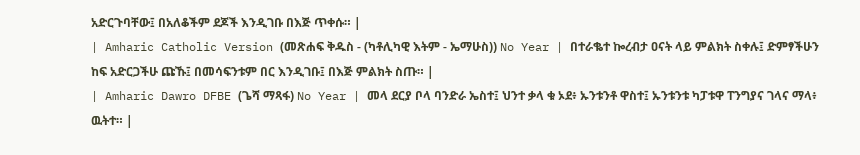አድርጉባቸው፤ በአለቆችም ደጆች እንዲገቡ በእጅ ጥቀሱ። |
| Amharic Catholic Version (መጽሐፍ ቅዱስ - (ካቶሊካዊ እትም - ኤማሁስ)) No Year | በተራቈተ ኰረብታ ዐናት ላይ ምልክት ስቀሉ፤ ድምፃችሁን ከፍ አድርጋችሁ ጩኹ፤ በመሳፍንቱም በር እንዲገቡ፤ በእጅ ምልክት ስጡ። |
| Amharic Dawro DFBE (ጌሻ ማጻፋ) No Year | መላ ደርያ ቦላ ባንድራ ኤስተ፤ ህንተ ቃላ ቁ ኦደ፥ ኡንቱንቶ ዋስተ፤ ኡንቱንቱ ካፓቱዋ ፐንግያና ገላና ማላ፥ ዉትተ። |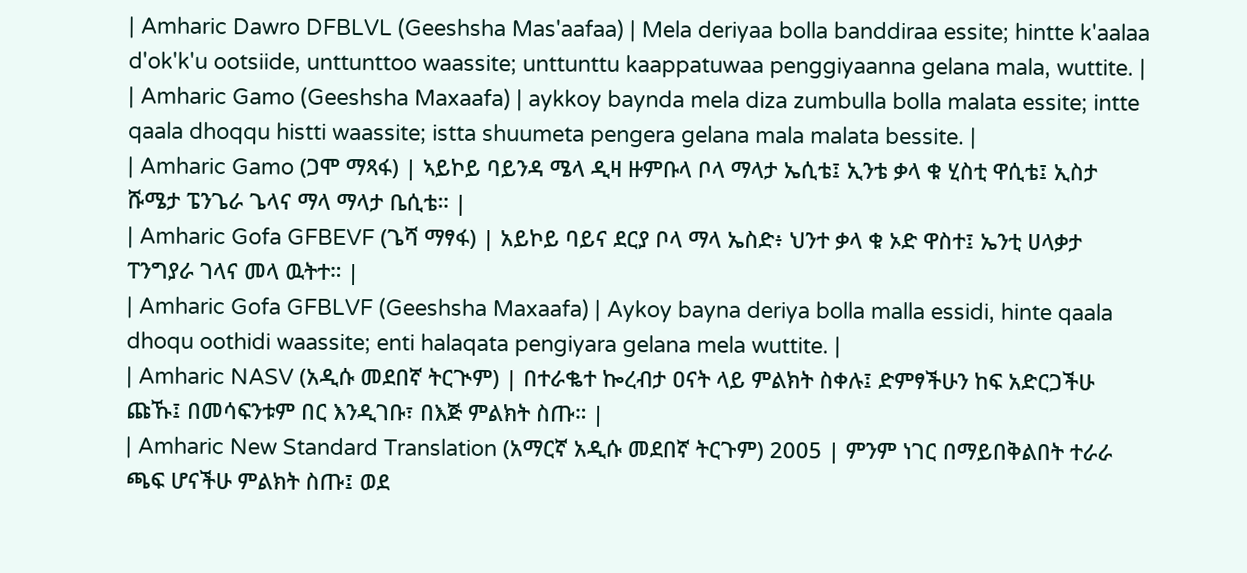| Amharic Dawro DFBLVL (Geeshsha Mas'aafaa) | Mela deriyaa bolla banddiraa essite; hintte k'aalaa d'ok'k'u ootsiide, unttunttoo waassite; unttunttu kaappatuwaa penggiyaanna gelana mala, wuttite. |
| Amharic Gamo (Geeshsha Maxaafa) | aykkoy baynda mela diza zumbulla bolla malata essite; intte qaala dhoqqu histti waassite; istta shuumeta pengera gelana mala malata bessite. |
| Amharic Gamo (ጋሞ ማጻፋ) | ኣይኮይ ባይንዳ ሜላ ዲዛ ዙምቡላ ቦላ ማላታ ኤሲቴ፤ ኢንቴ ቃላ ቁ ሂስቲ ዋሲቴ፤ ኢስታ ሹሜታ ፔንጌራ ጌላና ማላ ማላታ ቤሲቴ። |
| Amharic Gofa GFBEVF (ጌሻ ማፃፋ) | አይኮይ ባይና ደርያ ቦላ ማላ ኤስድ፥ ህንተ ቃላ ቁ ኦድ ዋስተ፤ ኤንቲ ሀላቃታ ፐንግያራ ገላና መላ ዉትተ። |
| Amharic Gofa GFBLVF (Geeshsha Maxaafa) | Aykoy bayna deriya bolla malla essidi, hinte qaala dhoqu oothidi waassite; enti halaqata pengiyara gelana mela wuttite. |
| Amharic NASV (አዲሱ መደበኛ ትርጒም) | በተራቈተ ኰረብታ ዐናት ላይ ምልክት ስቀሉ፤ ድምፃችሁን ከፍ አድርጋችሁ ጩኹ፤ በመሳፍንቱም በር እንዲገቡ፣ በእጅ ምልክት ስጡ። |
| Amharic New Standard Translation (አማርኛ አዲሱ መደበኛ ትርጉም) 2005 | ምንም ነገር በማይበቅልበት ተራራ ጫፍ ሆናችሁ ምልክት ስጡ፤ ወደ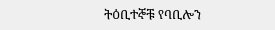ትዕቢተኞቹ የባቢሎን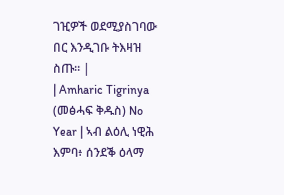ገዢዎች ወደሚያስገባው በር እንዲገቡ ትእዛዝ ስጡ። |
| Amharic Tigrinya (መፅሓፍ ቅዱስ) No Year | ኣብ ልዕሊ ነዊሕ እምባ፥ ሰንደቕ ዕላማ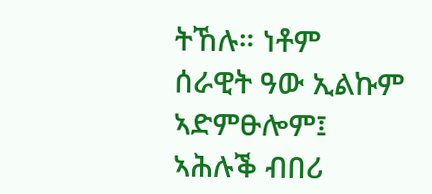ትኸሉ። ነቶም ሰራዊት ዓው ኢልኩም ኣድምፁሎም፤ ኣሕሉቕ ብበሪ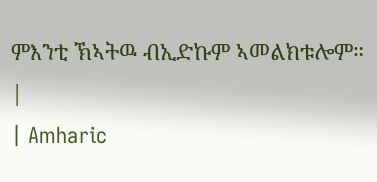ምእንቲ ኽኣትዉ ብኢድኩም ኣመልክቱሎም። |
| Amharic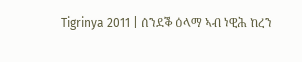Tigrinya 2011 | ሰንደቕ ዕላማ ኣብ ነዊሕ ከረን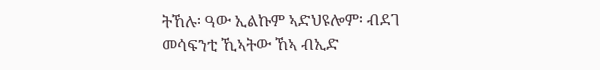ትኸሉ፡ ዓው ኢልኩም ኣድህዩሎም፡ ብደገ መሳፍንቲ ኺኣትው ኸኣ ብኢድ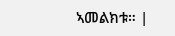ኣመልክቱ። |